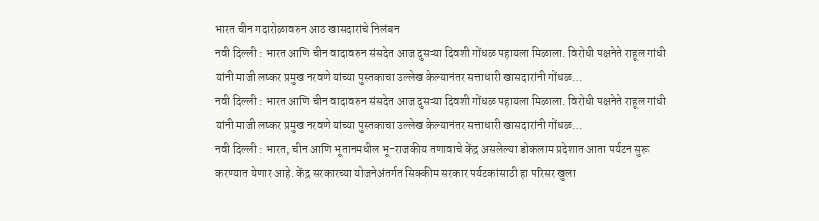भारत चीन गदारोळावरुन आठ खासदारांचे निलंबन
नवी दिल्ली : भारत आणि चीन वादावरुन संसदेत आज दुसऱ्या दिवशी गोंधळ पहायला मिळाला. विरोधी पक्षनेते राहूल गांधी यांनी माजी लष्कर प्रमुख नरवणे यांच्या पुस्तकाचा उल्लेख केल्यानंतर सत्ताधारी खासदारांनी गोंधळ…
नवी दिल्ली : भारत आणि चीन वादावरुन संसदेत आज दुसऱ्या दिवशी गोंधळ पहायला मिळाला. विरोधी पक्षनेते राहूल गांधी यांनी माजी लष्कर प्रमुख नरवणे यांच्या पुस्तकाचा उल्लेख केल्यानंतर सत्ताधारी खासदारांनी गोंधळ…
नवी दिल्ली : भारत, चीन आणि भूतानमधील भू-राजकीय तणावाचे केंद्र असलेल्या डोकलाम प्रदेशात आता पर्यटन सुरू करण्यात येणार आहे. केंद्र सरकारच्या योजनेअंतर्गत सिक्कीम सरकार पर्यटकांसाठी हा परिसर खुला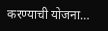करण्याची योजना…